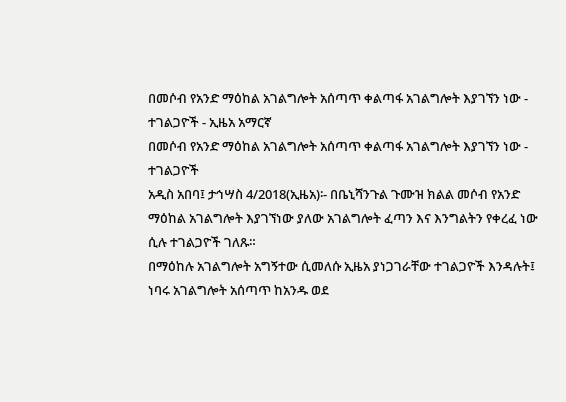በመሶብ የአንድ ማዕከል አገልግሎት አሰጣጥ ቀልጣፋ አገልግሎት እያገኘን ነው - ተገልጋዮች - ኢዜአ አማርኛ
በመሶብ የአንድ ማዕከል አገልግሎት አሰጣጥ ቀልጣፋ አገልግሎት እያገኘን ነው - ተገልጋዮች
አዲስ አበባ፤ ታኅሣስ 4/2018(ኢዜአ)፡- በቤኒሻንጉል ጉሙዝ ክልል መሶብ የአንድ ማዕከል አገልግሎት እያገኘነው ያለው አገልግሎት ፈጣን እና እንግልትን የቀረፈ ነው ሲሉ ተገልጋዮች ገለጹ።
በማዕከሉ አገልግሎት አግኝተው ሲመለሱ ኢዜአ ያነጋገራቸው ተገልጋዮች እንዳሉት፤ ነባሩ አገልግሎት አሰጣጥ ከአንዱ ወደ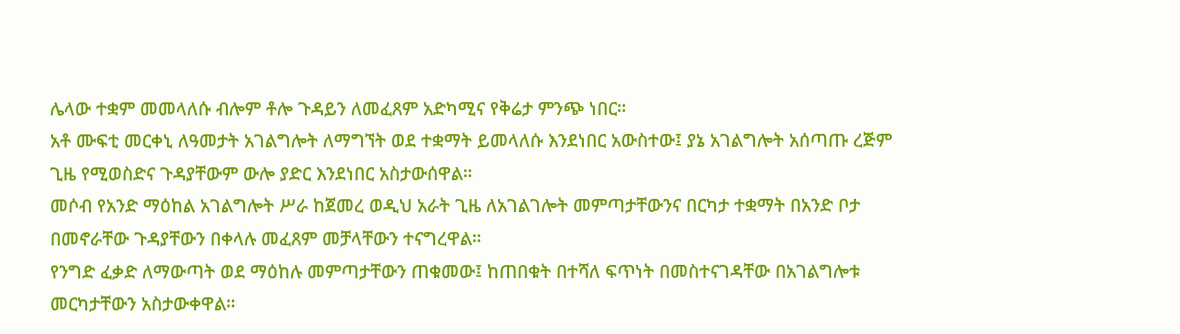ሌላው ተቋም መመላለሱ ብሎም ቶሎ ጉዳይን ለመፈጸም አድካሚና የቅሬታ ምንጭ ነበር።
አቶ ሙፍቲ መርቀኒ ለዓመታት አገልግሎት ለማግኘት ወደ ተቋማት ይመላለሱ እንደነበር አውስተው፤ ያኔ አገልግሎት አሰጣጡ ረጅም ጊዜ የሚወስድና ጉዳያቸውም ውሎ ያድር እንደነበር አስታውሰዋል።
መሶብ የአንድ ማዕከል አገልግሎት ሥራ ከጀመረ ወዲህ አራት ጊዜ ለአገልገሎት መምጣታቸውንና በርካታ ተቋማት በአንድ ቦታ በመኖራቸው ጉዳያቸውን በቀላሉ መፈጸም መቻላቸውን ተናግረዋል።
የንግድ ፈቃድ ለማውጣት ወደ ማዕከሉ መምጣታቸውን ጠቁመው፤ ከጠበቁት በተሻለ ፍጥነት በመስተናገዳቸው በአገልግሎቱ መርካታቸውን አስታውቀዋል።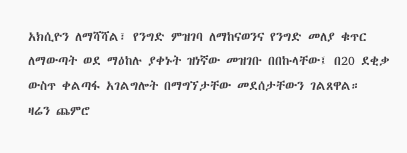አክሲዮን ለማሻሻል፣ የንግድ ምዝገባ ለማከናወንና የንግድ መለያ ቁጥር ለማውጣት ወደ ማዕከሉ ያቀኑት ዝነኛው መዝገቡ በበኩላቸው፤ በ20 ደቂቃ ውስጥ ቀልጣፋ አገልግሎት በማግኘታቸው መደሰታቸውን ገልጸዋል።
ዛሬን ጨምሮ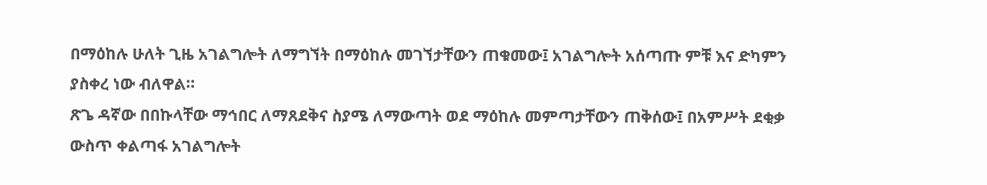በማዕከሉ ሁለት ጊዜ አገልግሎት ለማግኘት በማዕከሉ መገኘታቸውን ጠቁመው፤ አገልግሎት አሰጣጡ ምቹ እና ድካምን ያስቀረ ነው ብለዋል።
ጽጌ ዳኛው በበኩላቸው ማኅበር ለማጸደቅና ስያሜ ለማውጣት ወደ ማዕከሉ መምጣታቸውን ጠቅሰው፤ በአምሥት ደቂቃ ውስጥ ቀልጣፋ አገልግሎት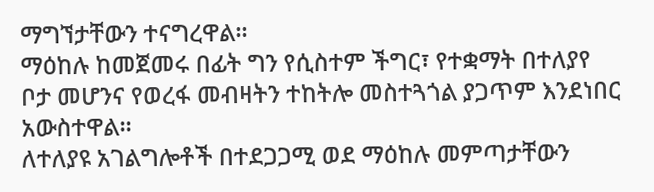ማግኘታቸውን ተናግረዋል።
ማዕከሉ ከመጀመሩ በፊት ግን የሲስተም ችግር፣ የተቋማት በተለያየ ቦታ መሆንና የወረፋ መብዛትን ተከትሎ መስተጓጎል ያጋጥም እንደነበር አውስተዋል።
ለተለያዩ አገልግሎቶች በተደጋጋሚ ወደ ማዕከሉ መምጣታቸውን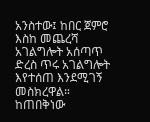አንስተው፤ ከበር ጀምሮ እስከ መጨረሻ አገልግሎት አሰጣጥ ድረስ ጥሩ አገልግሎት እየተሰጠ እንደሚገኝ መስክረዋል።
ከጠበቅነው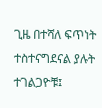ጊዜ በተሻለ ፍጥነት ተስተናግደናል ያሉት ተገልጋዮቹ፤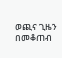ወጪና ጊዜን በመቆጠብ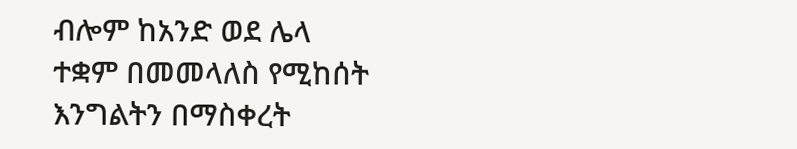ብሎም ከአንድ ወደ ሌላ ተቋም በመመላለስ የሚከሰት እንግልትን በማስቀረት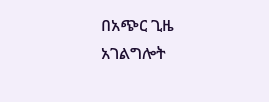በአጭር ጊዜ አገልግሎት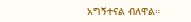አግኝተናል ብለዋል።